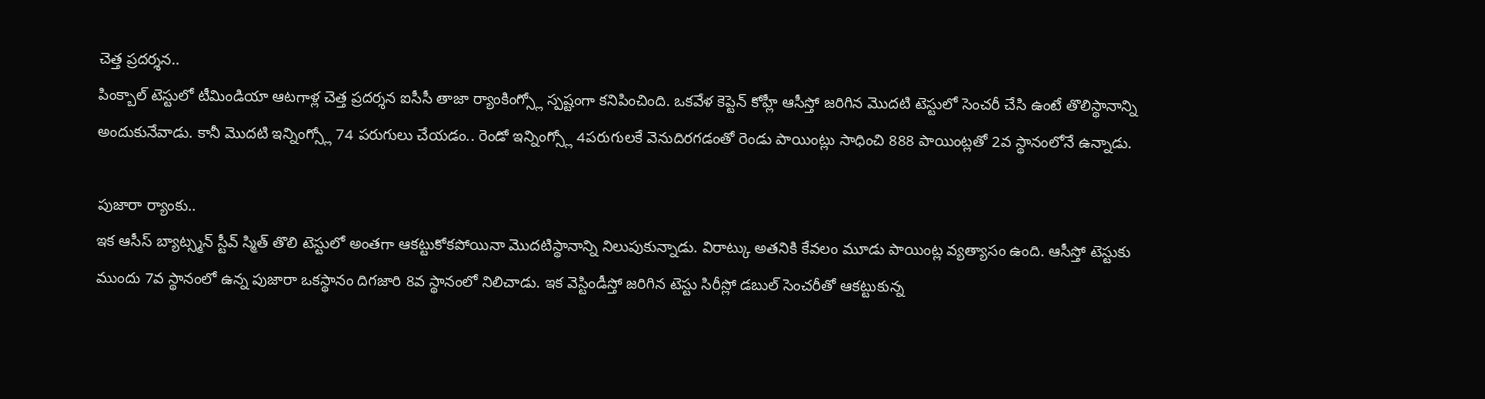చెత్త ప్రదర్శన..
పింక్బాల్ టెస్టులో టీమిండియా ఆటగాళ్ల చెత్త ప్రదర్శన ఐసీసీ తాజా ర్యాంకింగ్స్లో స్పష్టంగా కనిపించింది. ఒకవేళ కెప్టెన్ కోహ్లీ ఆసీస్తో జరిగిన మొదటి టెస్టులో సెంచరీ చేసి ఉంటే తొలిస్థానాన్ని అందుకునేవాడు. కానీ మొదటి ఇన్నింగ్స్లో 74 పరుగులు చేయడం.. రెండో ఇన్నింగ్స్లో 4పరుగులకే వెనుదిరగడంతో రెండు పాయింట్లు సాధించి 888 పాయింట్లతో 2వ స్థానంలోనే ఉన్నాడు.

పుజారా ర్యాంకు..
ఇక ఆసీస్ బ్యాట్స్మన్ స్టీవ్ స్మిత్ తొలి టెస్టులో అంతగా ఆకట్టుకోకపోయినా మొదటిస్థానాన్ని నిలుపుకున్నాడు. విరాట్కు అతనికి కేవలం మూడు పాయింట్ల వ్యత్యాసం ఉంది. ఆసీస్తో టెస్టుకు ముందు 7వ స్థానంలో ఉన్న పుజారా ఒకస్థానం దిగజారి 8వ స్థానంలో నిలిచాడు. ఇక వెస్టిండీస్తో జరిగిన టెస్టు సిరీస్లో డబుల్ సెంచరీతో ఆకట్టుకున్న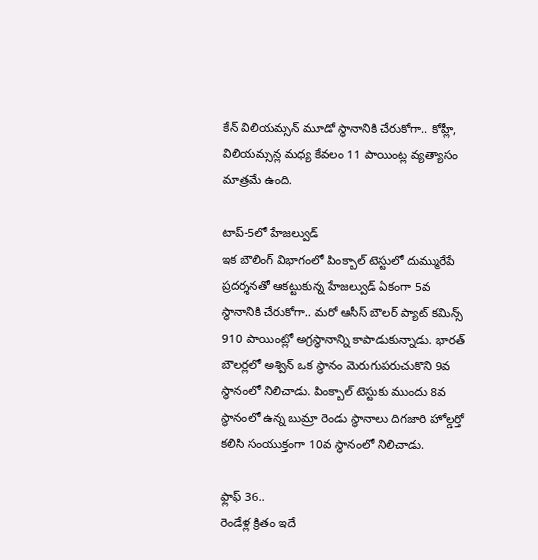కేన్ విలియమ్సన్ మూడో స్థానానికి చేరుకోగా.. కోహ్లీ, విలియమ్సన్ల మధ్య కేవలం 11 పాయింట్ల వ్యత్యాసం మాత్రమే ఉంది.

టాప్-5లో హేజల్వుడ్
ఇక బౌలింగ్ విభాగంలో పింక్బాల్ టెస్టులో దుమ్మురేపే ప్రదర్శనతో ఆకట్టుకున్న హేజల్వుడ్ ఏకంగా 5వ స్థానానికి చేరుకోగా.. మరో ఆసీస్ బౌలర్ ప్యాట్ కమిన్స్ 910 పాయింట్లో అగ్రస్థానాన్ని కాపాడుకున్నాడు. భారత్ బౌలర్లలో అశ్విన్ ఒక స్థానం మెరుగుపరుచుకొని 9వ స్థానంలో నిలిచాడు. పింక్బాల్ టెస్టుకు ముందు 8వ స్థానంలో ఉన్న బుమ్రా రెండు స్థానాలు దిగజారి హోల్డర్తో కలిసి సంయుక్తంగా 10వ స్థానంలో నిలిచాడు.

ఫ్లాఫ్ 36..
రెండేళ్ల క్రితం ఇదే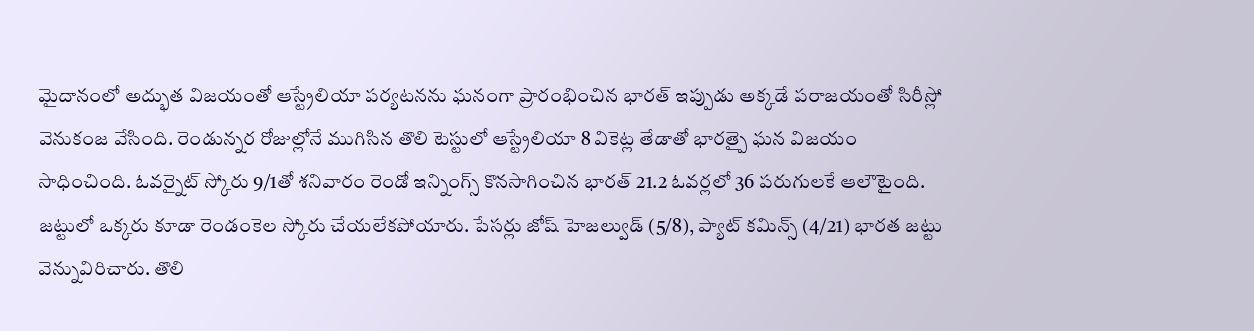మైదానంలో అద్భుత విజయంతో ఆస్ట్రేలియా పర్యటనను ఘనంగా ప్రారంభించిన భారత్ ఇప్పుడు అక్కడే పరాజయంతో సిరీస్లో వెనుకంజ వేసింది. రెండున్నర రోజుల్లోనే ముగిసిన తొలి టెస్టులో ఆస్ట్రేలియా 8 వికెట్ల తేడాతో భారత్పై ఘన విజయం సాధించింది. ఓవర్నైట్ స్కోరు 9/1తో శనివారం రెండో ఇన్నింగ్స్ కొనసాగించిన భారత్ 21.2 ఓవర్లలో 36 పరుగులకే ఆలౌటైంది. జట్టులో ఒక్కరు కూడా రెండంకెల స్కోరు చేయలేకపోయారు. పేసర్లు జోష్ హెజల్వుడ్ (5/8), ప్యాట్ కమిన్స్ (4/21) భారత జట్టు వెన్నువిరిచారు. తొలి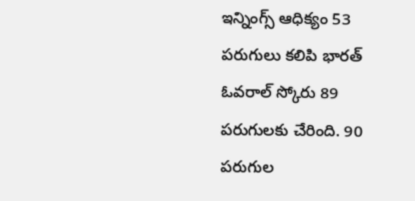ఇన్నింగ్స్ ఆధిక్యం 53 పరుగులు కలిపి భారత్ ఓవరాల్ స్కోరు 89 పరుగులకు చేరింది. 90 పరుగుల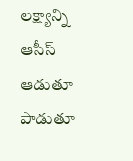లక్ష్యాన్ని ఆసీస్ ఆడుతూ పాడుతూ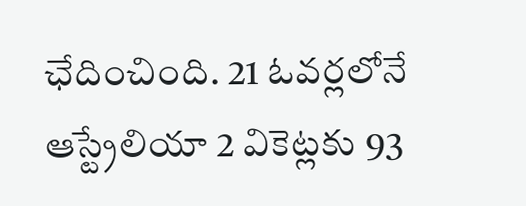ఛేదించింది. 21 ఓవర్లలోనే ఆస్ట్రేలియా 2 వికెట్లకు 93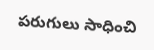పరుగులు సాధించి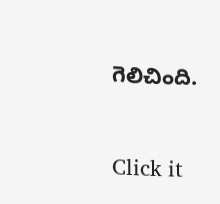గెలిచింది.


Click it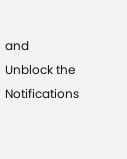and Unblock the Notifications